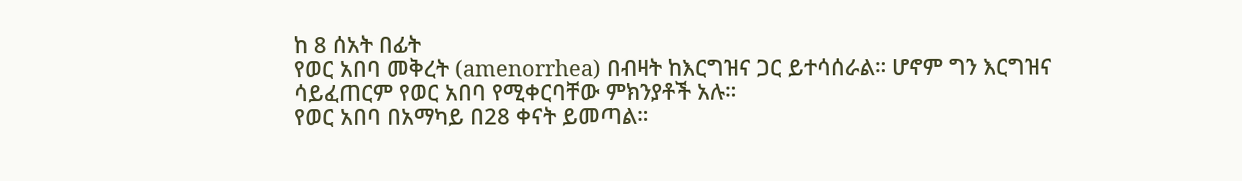ከ 8 ሰአት በፊት
የወር አበባ መቅረት (amenorrhea) በብዛት ከእርግዝና ጋር ይተሳሰራል። ሆኖም ግን እርግዝና ሳይፈጠርም የወር አበባ የሚቀርባቸው ምክንያቶች አሉ።
የወር አበባ በአማካይ በ28 ቀናት ይመጣል።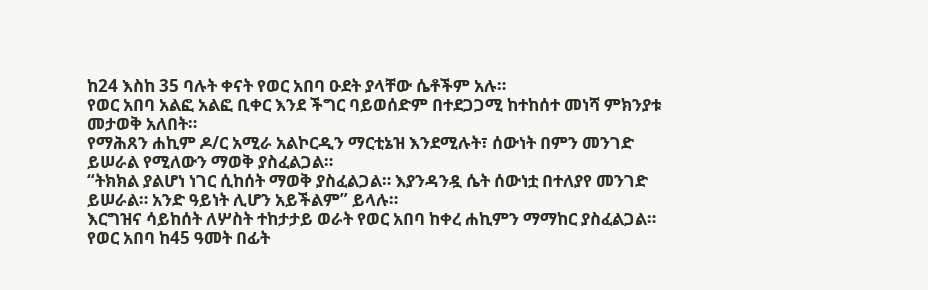ከ24 እስከ 35 ባሉት ቀናት የወር አበባ ዑደት ያላቸው ሴቶችም አሉ።
የወር አበባ አልፎ አልፎ ቢቀር እንደ ችግር ባይወሰድም በተደጋጋሚ ከተከሰተ መነሻ ምክንያቱ መታወቅ አለበት።
የማሕጸን ሐኪም ዶ/ር አሚራ አልኮርዲን ማርቲኔዝ እንደሚሉት፣ ሰውነት በምን መንገድ ይሠራል የሚለውን ማወቅ ያስፈልጋል።
“ትክክል ያልሆነ ነገር ሲከሰት ማወቅ ያስፈልጋል። እያንዳንዷ ሴት ሰውነቷ በተለያየ መንገድ ይሠራል። አንድ ዓይነት ሊሆን አይችልም” ይላሉ።
እርግዝና ሳይከሰት ለሦስት ተከታታይ ወራት የወር አበባ ከቀረ ሐኪምን ማማከር ያስፈልጋል።
የወር አበባ ከ45 ዓመት በፊት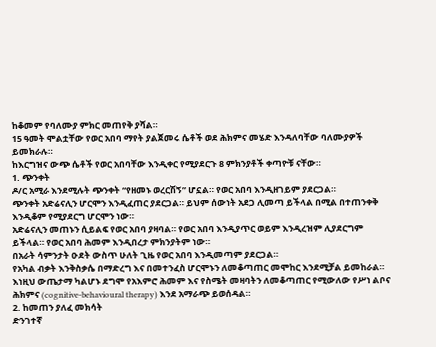ከቆመም የባለሙያ ምክር መጠየቅ ያሻል።
15 ዓመት ሞልቷቸው የወር አበባ ማየት ያልጀመሩ ሴቶች ወደ ሕክምና መሄድ እንዳለባቸው ባለሙያዎች ይመክራሉ።
ከእርግዝና ውጭ ሴቶች የወር አበባቸው እንዲቀር የሚያደርጉ 8 ምክንያቶች ቀጣዮቹ ናቸው።
1. ጭንቀት
ዶ/ር አሚራ እንደሚሉት ጭንቀት “የዘመኑ ወረርሽኝ” ሆኗል። የወር አበባ እንዲዘገይም ያደርጋል።
ጭንቀት አድሬናሊን ሆርሞን እንዲፈጠር ያደርጋል። ይህም ሰውነት አደጋ ሊመጣ ይችላል በሚል በተጠንቀቅ እንዲቆም የሚያደርግ ሆርሞን ነው።
አድሬናሊን መጠኑን ሲይልፍ የወር አበባ ያዛባል። የወር አበባ እንዲያጥር ወይም እንዲረዝም ሊያደርግም ይችላል። የወር አበባ ሕመም እንዲበረታ ምክንያትም ነው።
በአራት ሳምንታት ዑደት ውስጥ ሁለት ጊዜ የወር አበባ እንዲመጣም ያደርጋል።
የአካል ብቃት እንቅስቃሴ በማድረግ እና በመተንፈስ ሆርሞኑን ለመቆጣጠር መሞከር እንደሚቻል ይመከራል።
እነዚህ ውጤታማ ካልሆኑ ደግሞ የአእምሮ ሕመም እና የስሜት መዛባትን ለመቆጣጠር የሚውለው የሥነ ልቦና ሕክምና (cognitive-behavioural therapy) እንደ አማራጭ ይወሰዳል።
2. ከመጠን ያለፈ መክሳት
ድንገተኛ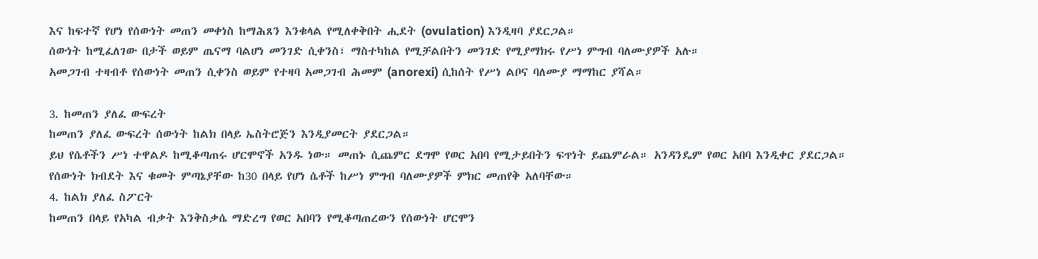እና ከፍተኛ የሆነ የሰውነት መጠን መቀነስ ከማሕጸን እንቁላል የሚለቀቅበት ሒደት (ovulation) እንዲዛባ ያደርጋል።
ሰውነት ከሚፈለገው በታች ወይም ጤናማ ባልሆነ መንገድ ሲቀንስ፣ ማስተካከል የሚቻልበትን መንገድ የሚያማክሩ የሥነ ምግብ ባለሙያዎች አሉ።
አመጋገብ ተዛብቶ የሰውነት መጠን ሲቀንስ ወይም የተዛባ አመጋገብ ሕመም (anorexi) ሲከሰት የሥነ ልቦና ባለሙያ ማማከር ያሻል።

3. ከመጠን ያለፈ ውፍረት
ከመጠን ያለፈ ውፍረት ሰውነት ከልክ በላይ ኤስትሮጅን እንዲያመርት ያደርጋል።
ይህ የሴቶችን ሥነ ተዋልዶ ከሚቆጣጠሩ ሆርሞኖች አንዱ ነው። መጠኑ ሲጨምር ደግሞ የወር አበባ የሚታይበትን ፍጥነት ይጨምራል። አንዳንዴም የወር አበባ እንዲቀር ያደርጋል።
የሰውነት ክብደት እና ቁመት ምጣኔያቸው ከ30 በላይ የሆነ ሴቶች ከሥነ ምግብ ባለሙያዎች ምክር መጠየቅ አለባቸው።
4. ከልክ ያለፈ ስፖርት
ከመጠን በላይ የአካል ብቃት እንቅስቃሴ ማድረግ የወር አበባን የሚቆጣጠረውን የሰውነት ሆርሞን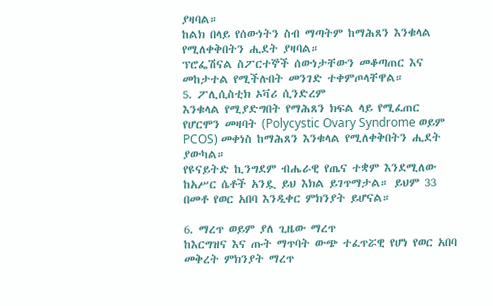ያዛባል።
ከልክ በላይ የሰውነትን ስብ ማጣትም ከማሕጸን እንቁላል የሚለቀቅበትን ሒደት ያዛባል።
ፕሮፌሽናል ስፖርተኞች ሰውነታቸውን መቆጣጠር እና መከታተል የሚችሉበት መንገድ ተቀምጦላቸዋል።
5. ፖሊሲስቲክ ኦቫሪ ሲንድረም
እንቁላል የሚያድግበት የማሕጸን ክፍል ላይ የሚፈጠር የሆርሞን መዛባት (Polycystic Ovary Syndrome ወይም PCOS) መቀነስ ከማሕጸን እንቁላል የሚለቀቅበትን ሒደት ያውካል።
የዩናይትድ ኪንግደም ብሔራዊ የጤና ተቋም እንደሚለው ከአሥር ሴቶች አንዷ ይህ እክል ይገጥማታል። ይህም 33 በመቶ የወር አበባ እንዲቀር ምክንያት ይሆናል።

6. ማረጥ ወይም ያለ ጊዜው ማረጥ
ከእርግዝና እና ጡት ማጥባት ውጭ ተፈጥሯዊ የሆነ የወር አበባ መቅረት ምክንያት ማረጥ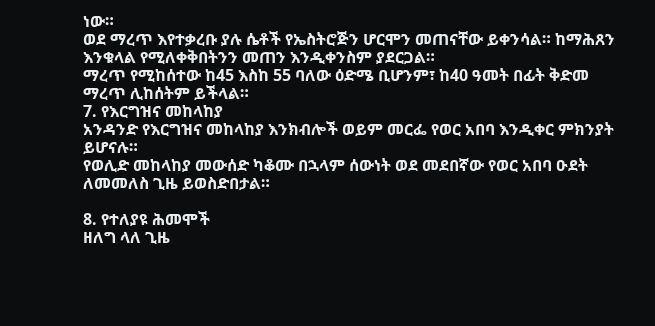ነው።
ወደ ማረጥ እየተቃረቡ ያሉ ሴቶች የኤስትሮጅን ሆርሞን መጠናቸው ይቀንሳል። ከማሕጸን እንቁላል የሚለቀቅበትንን መጠን እንዲቀንስም ያደርጋል።
ማረጥ የሚከሰተው ከ45 እስከ 55 ባለው ዕድሜ ቢሆንም፣ ከ40 ዓመት በፊት ቅድመ ማረጥ ሊከሰትም ይችላል።
7. የእርግዝና መከላከያ
አንዳንድ የእርግዝና መከላከያ እንክብሎች ወይም መርፌ የወር አበባ እንዲቀር ምክንያት ይሆናሉ።
የወሊድ መከላከያ መውሰድ ካቆሙ በኋላም ሰውነት ወደ መደበኛው የወር አበባ ዑደት ለመመለስ ጊዜ ይወስድበታል።

8. የተለያዩ ሕመሞች
ዘለግ ላለ ጊዜ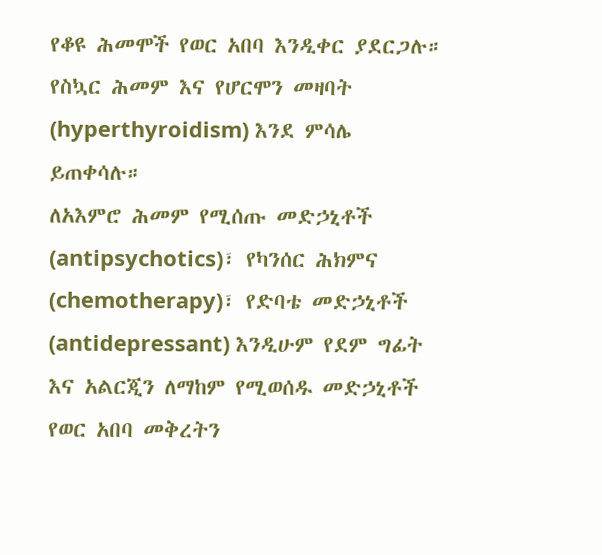የቆዩ ሕመሞች የወር አበባ እንዲቀር ያደርጋሉ። የስኳር ሕመም እና የሆርሞን መዛባት (hyperthyroidism) እንደ ምሳሌ ይጠቀሳሉ።
ለአእምሮ ሕመም የሚሰጡ መድኃኒቶች (antipsychotics)፣ የካንሰር ሕክምና (chemotherapy)፣ የድባቴ መድኃኒቶች (antidepressant) እንዲሁም የደም ግፊት እና አልርጂን ለማከም የሚወሰዱ መድኃኒቶች የወር አበባ መቅረትን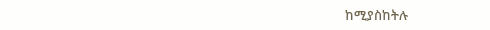ከሚያስከትሉ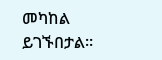መካከል ይገኙበታል።